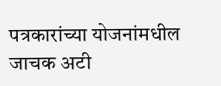पत्रकारांच्या योजनांमधील जाचक अटी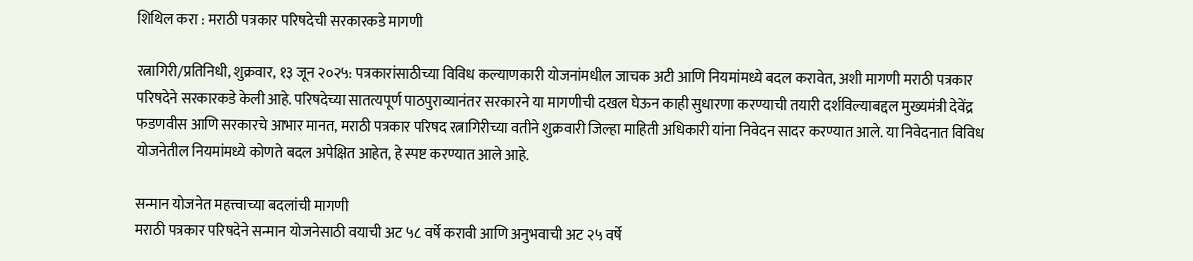शिथिल करा : मराठी पत्रकार परिषदेची सरकारकडे मागणी

रत्नागिरी/प्रतिनिधी, शुक्रवार, १३ जून २०२५: पत्रकारांसाठीच्या विविध कल्याणकारी योजनांमधील जाचक अटी आणि नियमांमध्ये बदल करावेत, अशी मागणी मराठी पत्रकार परिषदेने सरकारकडे केली आहे. परिषदेच्या सातत्यपूर्ण पाठपुराव्यानंतर सरकारने या मागणीची दखल घेऊन काही सुधारणा करण्याची तयारी दर्शविल्याबद्दल मुख्यमंत्री देवेंद्र फडणवीस आणि सरकारचे आभार मानत, मराठी पत्रकार परिषद रत्नागिरीच्या वतीने शुक्रवारी जिल्हा माहिती अधिकारी यांना निवेदन सादर करण्यात आले. या निवेदनात विविध योजनेतील नियमांमध्ये कोणते बदल अपेक्षित आहेत, हे स्पष्ट करण्यात आले आहे.

सन्मान योजनेत महत्त्वाच्या बदलांची मागणी
मराठी पत्रकार परिषदेने सन्मान योजनेसाठी वयाची अट ५८ वर्षे करावी आणि अनुभवाची अट २५ वर्षे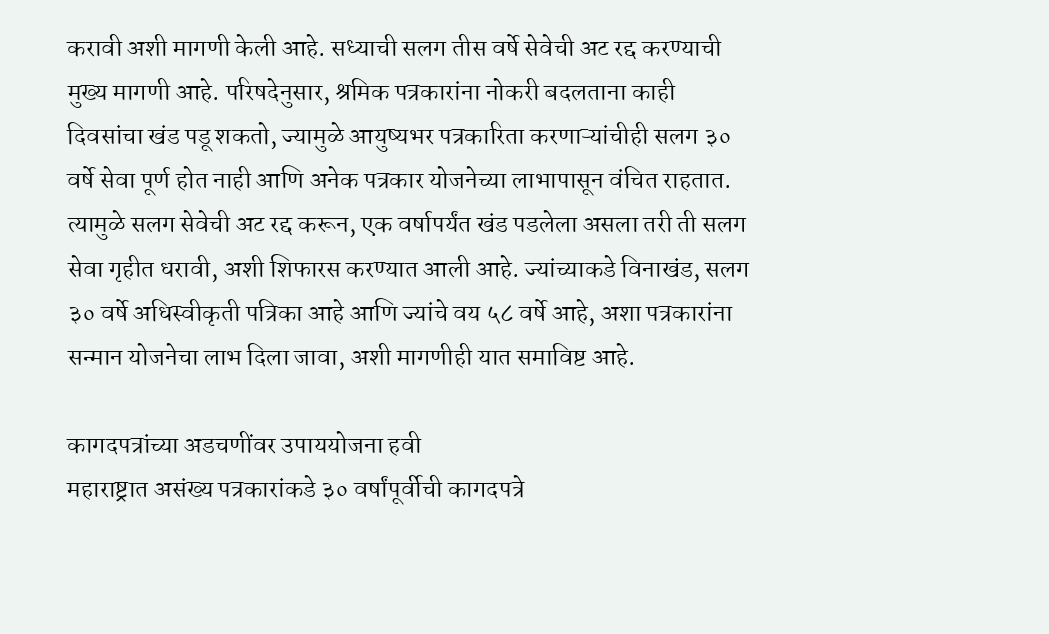करावी अशी मागणी केली आहे. सध्याची सलग तीस वर्षे सेवेची अट रद्द करण्याची मुख्य मागणी आहे. परिषदेनुसार, श्रमिक पत्रकारांना नोकरी बदलताना काही दिवसांचा खंड पडू शकतो, ज्यामुळे आयुष्यभर पत्रकारिता करणाऱ्यांचीही सलग ३० वर्षे सेवा पूर्ण होत नाही आणि अनेक पत्रकार योजनेच्या लाभापासून वंचित राहतात. त्यामुळे सलग सेवेची अट रद्द करून, एक वर्षापर्यंत खंड पडलेला असला तरी ती सलग सेवा गृहीत धरावी, अशी शिफारस करण्यात आली आहे. ज्यांच्याकडे विनाखंड, सलग ३० वर्षे अधिस्वीकृती पत्रिका आहे आणि ज्यांचे वय ५८ वर्षे आहे, अशा पत्रकारांना सन्मान योजनेचा लाभ दिला जावा, अशी मागणीही यात समाविष्ट आहे.

कागदपत्रांच्या अडचणींवर उपाययोजना हवी
महाराष्ट्रात असंख्य पत्रकारांकडे ३० वर्षांपूर्वीची कागदपत्रे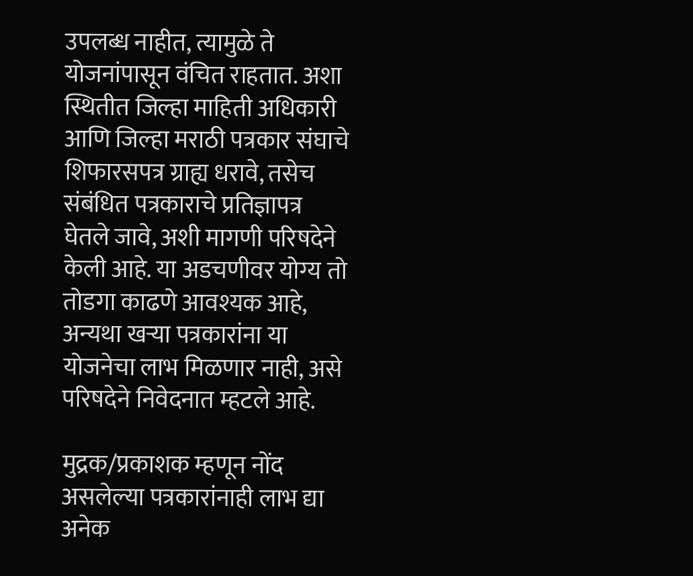उपलब्ध नाहीत, त्यामुळे ते योजनांपासून वंचित राहतात. अशा स्थितीत जिल्हा माहिती अधिकारी आणि जिल्हा मराठी पत्रकार संघाचे शिफारसपत्र ग्राह्य धरावे, तसेच संबंधित पत्रकाराचे प्रतिज्ञापत्र घेतले जावे, अशी मागणी परिषदेने केली आहे. या अडचणीवर योग्य तो तोडगा काढणे आवश्यक आहे, अन्यथा खऱ्या पत्रकारांना या योजनेचा लाभ मिळणार नाही, असे परिषदेने निवेदनात म्हटले आहे.

मुद्रक/प्रकाशक म्हणून नोंद असलेल्या पत्रकारांनाही लाभ द्या
अनेक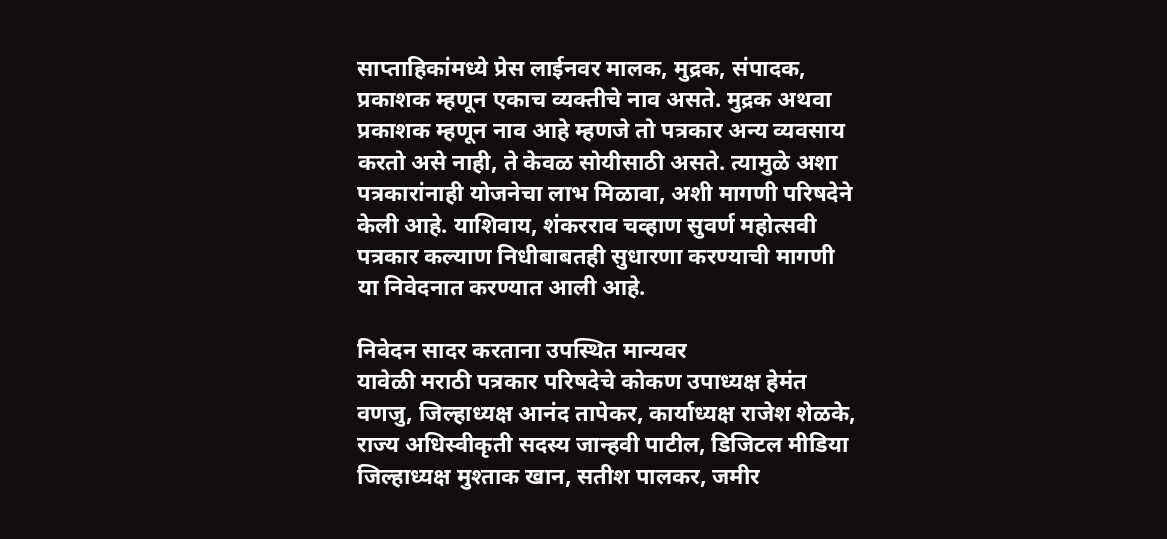साप्ताहिकांमध्ये प्रेस लाईनवर मालक, मुद्रक, संपादक, प्रकाशक म्हणून एकाच व्यक्तीचे नाव असते. मुद्रक अथवा प्रकाशक म्हणून नाव आहे म्हणजे तो पत्रकार अन्य व्यवसाय करतो असे नाही, ते केवळ सोयीसाठी असते. त्यामुळे अशा पत्रकारांनाही योजनेचा लाभ मिळावा, अशी मागणी परिषदेने केली आहे. याशिवाय, शंकरराव चव्हाण सुवर्ण महोत्सवी पत्रकार कल्याण निधीबाबतही सुधारणा करण्याची मागणी या निवेदनात करण्यात आली आहे.

निवेदन सादर करताना उपस्थित मान्यवर
यावेळी मराठी पत्रकार परिषदेचे कोकण उपाध्यक्ष हेमंत वणजु, जिल्हाध्यक्ष आनंद तापेकर, कार्याध्यक्ष राजेश शेळके, राज्य अधिस्वीकृती सदस्य जान्हवी पाटील, डिजिटल मीडिया जिल्हाध्यक्ष मुश्ताक खान, सतीश पालकर, जमीर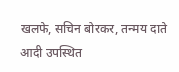खलफे, सचिन बोरकर, तन्मय दाते आदी उपस्थित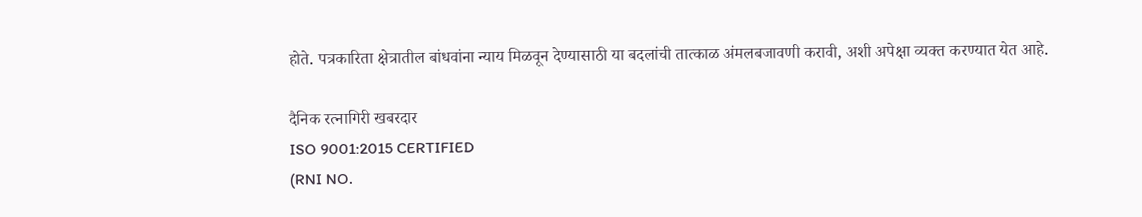होते. पत्रकारिता क्षेत्रातील बांधवांना न्याय मिळवून देण्यासाठी या बदलांची तात्काळ अंमलबजावणी करावी, अशी अपेक्षा व्यक्त करण्यात येत आहे.

दैनिक रत्नागिरी खबरदार
ISO 9001:2015 CERTIFIED
(RNI NO.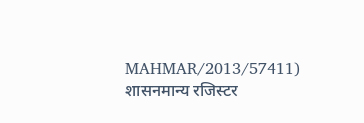MAHMAR/2013/57411)
शासनमान्य रजिस्टर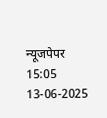न्यूजपेपर
15:05 13-06-2025